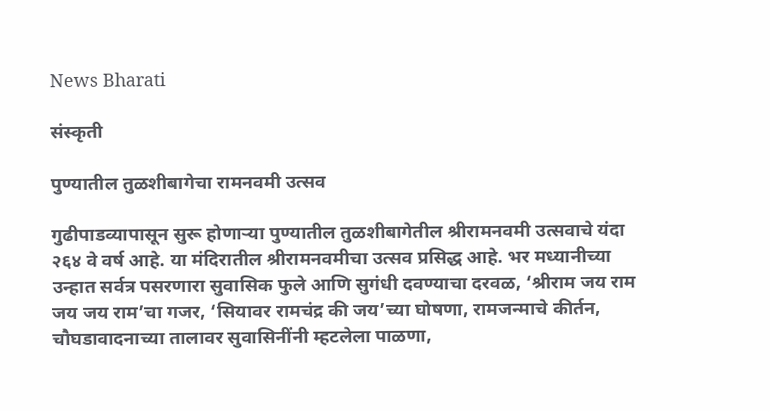News Bharati

संस्कृती

पुण्यातील तुळशीबागेचा रामनवमी उत्सव

गुढीपाडव्यापासून सुरू होणाऱ्या पुण्यातील तुळशीबागेतील श्रीरामनवमी उत्सवाचे यंदा २६४ वे वर्ष आहे. या मंदिरातील श्रीरामनवमीचा उत्सव प्रसिद्ध आहे. भर मध्यानीच्या उन्हात सर्वत्र पसरणारा सुवासिक फुले आणि सुगंधी दवण्याचा दरवळ, ‘श्रीराम जय राम जय जय राम’चा गजर, ‘सियावर रामचंद्र की जय’च्या घोषणा, रामजन्माचे कीर्तन, चौघडावादनाच्या तालावर सुवासिनींनी म्हटलेला पाळणा,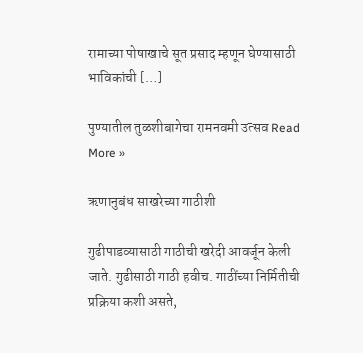रामाच्या पोषाखाचे सूत प्रसाद म्हणून घेण्यासाठी भाविकांची […]

पुण्यातील तुळशीबागेचा रामनवमी उत्सव Read More »

ऋणानुबंध साखरेच्या गाठीशी

गुढीपाडव्यासाठी गाठीची खरेदी आवर्जून केली जाते. गुढीसाठी गाठी हवीच. गाठींच्या निर्मितीची प्रक्रिया कशी असते,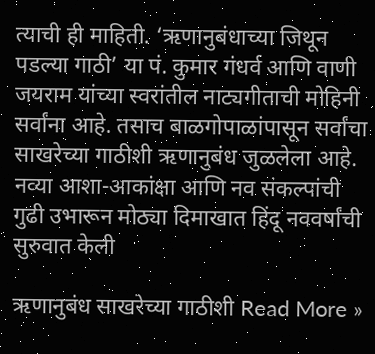त्याची ही माहिती. ‘ऋणानुबंधाच्या जिथून पडल्या गाठी’ या पं. कुमार गंधर्व आणि वाणी जयराम यांच्या स्वरांतील नाट्यगीताची मोहिनी सर्वांना आहे. तसाच बाळगोपाळांपासून सर्वांचा साखरेच्या गाठीशी ऋणानुबंध जुळलेला आहे. नव्या आशा-आकांक्षा आणि नव संकल्पांची गुढी उभारून मोठ्या दिमाखात हिंदू नववर्षांची सुरुवात केली

ऋणानुबंध साखरेच्या गाठीशी Read More »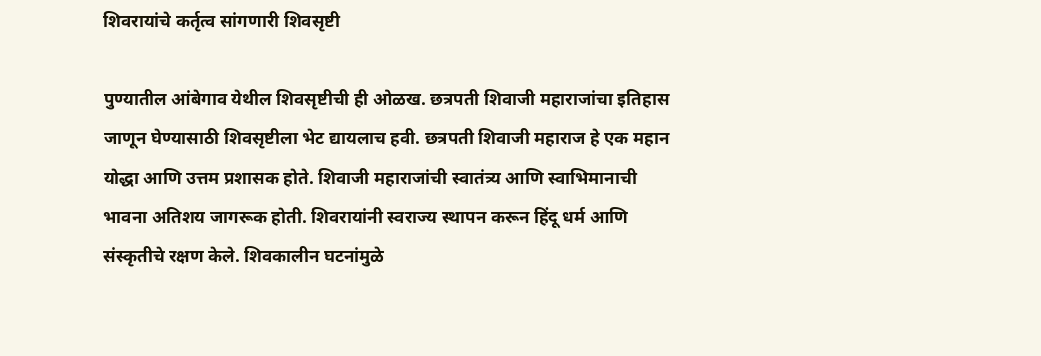शिवरायांचे कर्तृत्व सांगणारी शिवसृष्टी

पुण्यातील आंबेगाव येथील शिवसृष्टीची ही ओळख. छत्रपती शिवाजी महाराजांचा इतिहास जाणून घेण्यासाठी शिवसृष्टीला भेट द्यायलाच हवी. छत्रपती शिवाजी महाराज हे एक महान योद्धा आणि उत्तम प्रशासक होते. शिवाजी महाराजांची स्वातंत्र्य आणि स्वाभिमानाची भावना अतिशय जागरूक होती. शिवरायांनी स्वराज्य स्थापन करून हिंदू धर्म आणि संस्कृतीचे रक्षण केले. शिवकालीन घटनांमुळे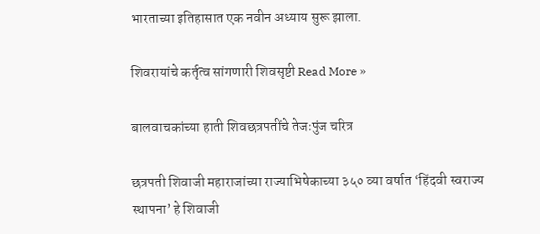भारताच्या इतिहासात एक नवीन अध्याय सुरू झाला.

शिवरायांचे कर्तृत्व सांगणारी शिवसृष्टी Read More »

बालवाचकांच्या हाती शिवछत्रपतींचे तेजःपुंज चरित्र

छत्रपती शिवाजी महाराजांच्या राज्याभिषेकाच्या ३५० व्या वर्षात ‘हिंदवी स्वराज्य स्थापना’ हे शिवाजी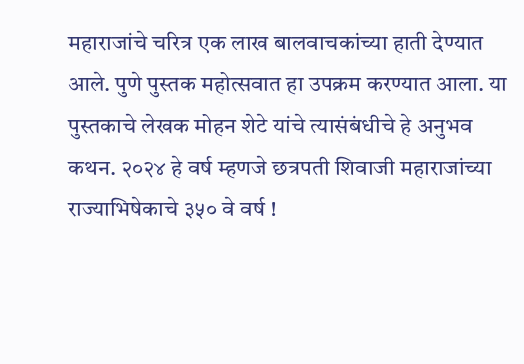महाराजांचे चरित्र एक लाख बालवाचकांच्या हाती देण्यात आले. पुणे पुस्तक महोत्सवात हा उपक्रम करण्यात आला. या पुस्तकाचे लेखक मोहन शेटे यांचे त्यासंबंधीचे हे अनुभव कथन. २०२४ हे वर्ष म्हणजे छत्रपती शिवाजी महाराजांच्या राज्याभिषेकाचे ३५० वे वर्ष !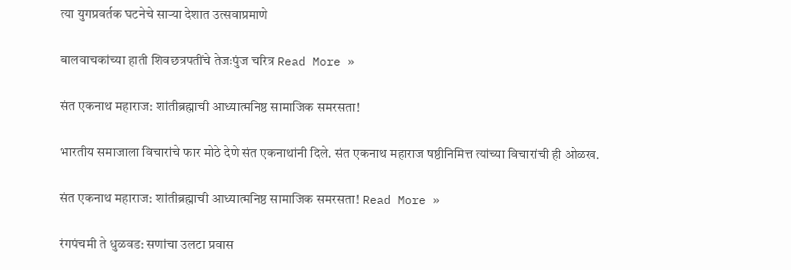त्या युगप्रवर्तक घटनेचे साऱ्या देशात उत्सवाप्रमाणे

बालवाचकांच्या हाती शिवछत्रपतींचे तेजःपुंज चरित्र Read More »

संत एकनाथ महाराज: शांतीब्रह्माची आध्यात्मनिष्ठ सामाजिक समरसता!

भारतीय समाजाला विचारांचे फार मोठे देणे संत एकनाथांनी दिले. संत एकनाथ महाराज षष्ठीनिमित्त त्यांच्या विचारांची ही ओळख.

संत एकनाथ महाराज: शांतीब्रह्माची आध्यात्मनिष्ठ सामाजिक समरसता! Read More »

रंगपंचमी ते धुळवड: सणांचा उलटा प्रवास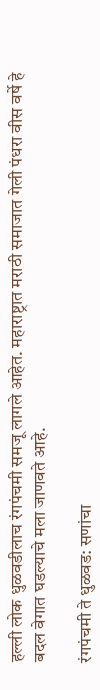हल्ली लोक धुळवडीलाच रंगपंचमी समजू लागले आहेत. महाराष्ट्रात मराठी समाजात गेली पंधरा वीस वर्षे हे बदल वेगात घडल्याचे मला जाणवते आहे.

रंगपंचमी ते धुळवड: सणांचा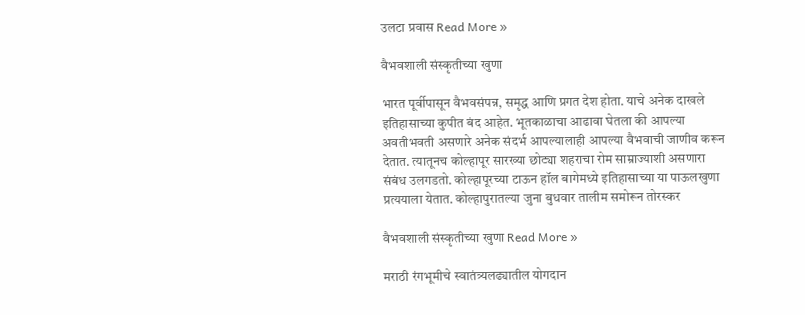उलटा प्रवास Read More »

वैभवशाली संस्कृतीच्या खुणा

भारत पूर्वीपासून वैभवसंपन्न, समृद्ध आणि प्रगत देश होता. याचे अनेक दाखले इतिहासाच्या कुपीत बंद आहेत. भूतकाळाचा आढावा घेतला की आपल्या अवतीभवती असणारे अनेक संदर्भ आपल्यालाही आपल्या वैभवाची जाणीव करून देतात. त्यातूनच कोल्हापूर सारख्या छोट्या शहराचा रोम साम्राज्याशी असणारा संबंध उलगडतो. कोल्हापूरच्या टाऊन हॉल बागेमध्ये इतिहासाच्या या पाऊलखुणा प्रत्ययाला येतात. कोल्हापुरातल्या जुना बुधवार तालीम समोरून तोरस्कर

वैभवशाली संस्कृतीच्या खुणा Read More »

मराठी रंगभूमीचे स्वातंत्र्यलढ्यातील योगदान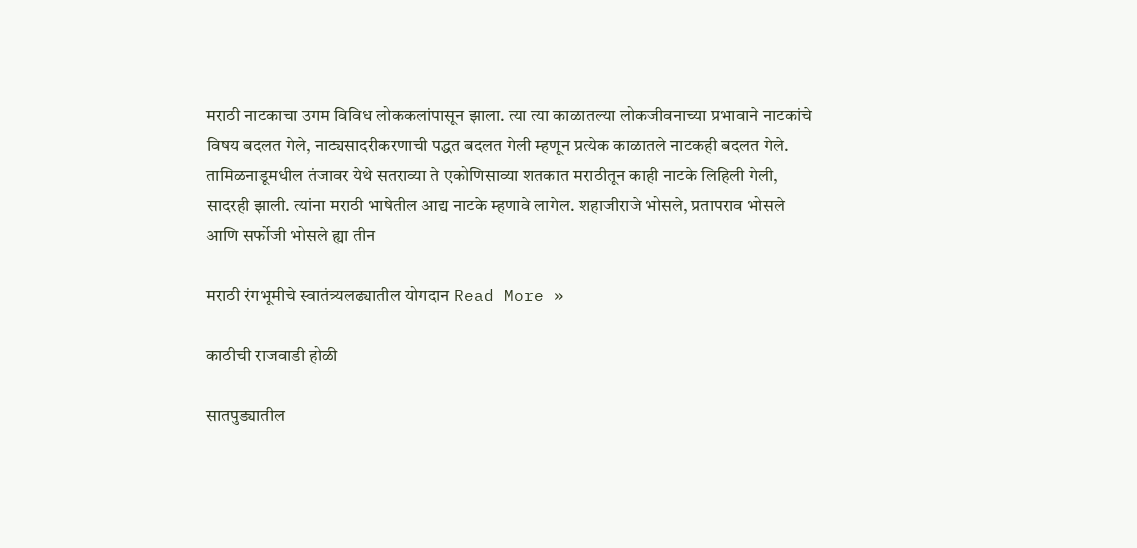मराठी नाटकाचा उगम विविध लोककलांपासून झाला. त्या त्या काळातल्या लोकजीवनाच्या प्रभावाने नाटकांचे विषय बदलत गेले, नाट्यसादरीकरणाची पद्धत बदलत गेली म्हणून प्रत्येक काळातले नाटकही बदलत गेले. तामिळनाडूमधील तंजावर येथे सतराव्या ते एकोणिसाव्या शतकात मराठीतून काही नाटके लिहिली गेली, सादरही झाली. त्यांना मराठी भाषेतील आद्य नाटके म्हणावे लागेल. शहाजीराजे भोसले, प्रतापराव भोसले आणि सर्फोजी भोसले ह्या तीन

मराठी रंगभूमीचे स्वातंत्र्यलढ्यातील योगदान Read More »

काठीची राजवाडी होळी

सातपुड्यातील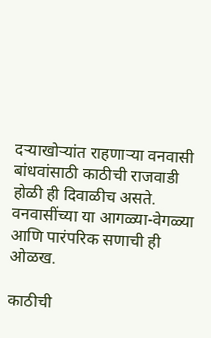दऱ्याखोऱ्यांत राहणाऱ्या वनवासी बांधवांसाठी काठीची राजवाडी होळी ही दिवाळीच असते. वनवासींच्या या आगळ्या-वेगळ्या आणि पारंपरिक सणाची ही ओळख.

काठीची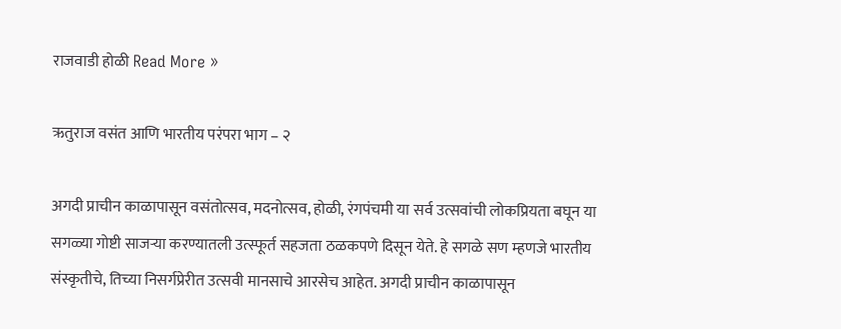राजवाडी होळी Read More »

ऋतुराज वसंत आणि भारतीय परंपरा भाग – २

अगदी प्राचीन काळापासून वसंतोत्सव, मदनोत्सव, होळी, रंगपंचमी या सर्व उत्सवांची लोकप्रियता बघून या सगळ्या गोष्टी साजऱ्या करण्यातली उत्स्फूर्त सहजता ठळकपणे दिसून येते. हे सगळे सण म्हणजे भारतीय संस्कृतीचे, तिच्या निसर्गप्रेरीत उत्सवी मानसाचे आरसेच आहेत. अगदी प्राचीन काळापासून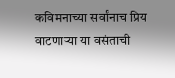कविमनाच्या सर्वांनाच प्रिय वाटणाऱ्या या वसंताची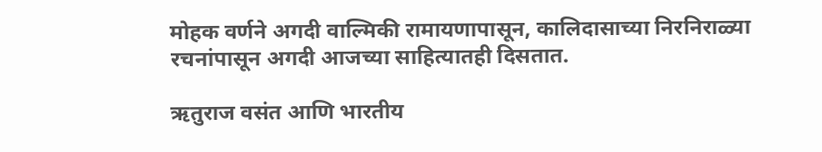मोहक वर्णने अगदी वाल्मिकी रामायणापासून, कालिदासाच्या निरनिराळ्या रचनांपासून अगदी आजच्या साहित्यातही दिसतात.

ऋतुराज वसंत आणि भारतीय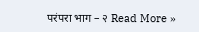परंपरा भाग – २ Read More »